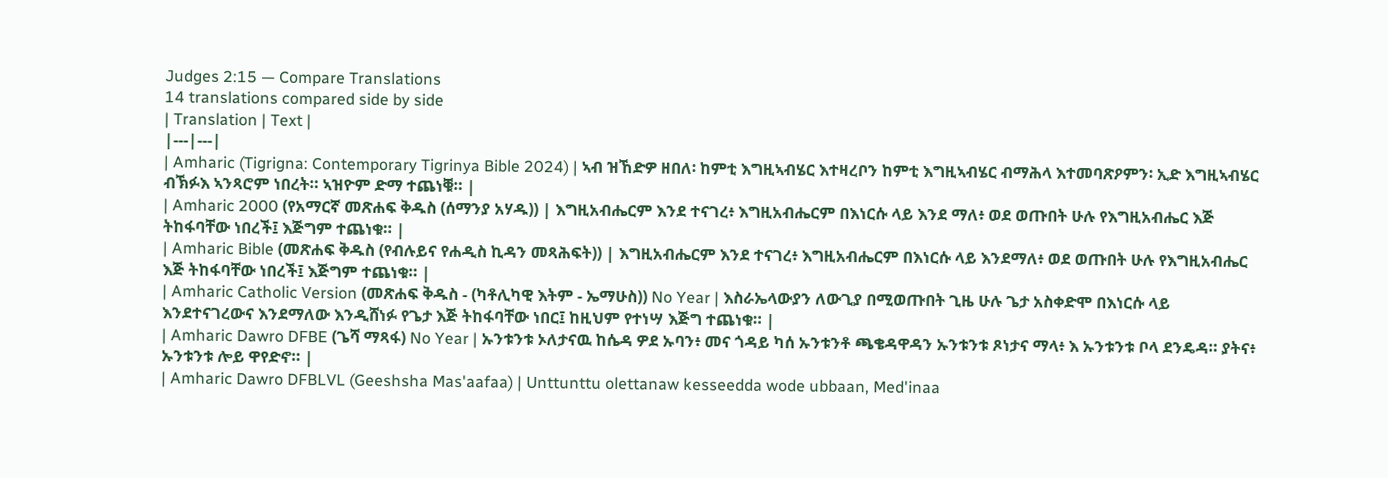Judges 2:15 — Compare Translations
14 translations compared side by side
| Translation | Text |
|---|---|
| Amharic (Tigrigna: Contemporary Tigrinya Bible 2024) | ኣብ ዝኸድዎ ዘበለ፡ ከምቲ እግዚኣብሄር እተዛረቦን ከምቲ እግዚኣብሄር ብማሕላ እተመባጽዖምን፡ ኢድ እግዚኣብሄር ብኽፉእ ኣንጻሮም ነበረት። ኣዝዮም ድማ ተጨነቑ። |
| Amharic 2000 (የአማርኛ መጽሐፍ ቅዱስ (ሰማንያ አሃዱ)) | እግዚአብሔርም እንደ ተናገረ፥ እግዚአብሔርም በእነርሱ ላይ እንደ ማለ፥ ወደ ወጡበት ሁሉ የእግዚአብሔር እጅ ትከፋባቸው ነበረች፤ እጅግም ተጨነቁ። |
| Amharic Bible (መጽሐፍ ቅዱስ (የብሉይና የሐዲስ ኪዳን መጻሕፍት)) | እግዚአብሔርም እንደ ተናገረ፥ እግዚአብሔርም በእነርሱ ላይ እንደማለ፥ ወደ ወጡበት ሁሉ የእግዚአብሔር እጅ ትከፋባቸው ነበረች፤ እጅግም ተጨነቁ። |
| Amharic Catholic Version (መጽሐፍ ቅዱስ - (ካቶሊካዊ እትም - ኤማሁስ)) No Year | እስራኤላውያን ለውጊያ በሚወጡበት ጊዜ ሁሉ ጌታ አስቀድሞ በእነርሱ ላይ እንደተናገረውና እንደማለው እንዲሸነፉ የጌታ እጅ ትከፋባቸው ነበር፤ ከዚህም የተነሣ እጅግ ተጨነቁ። |
| Amharic Dawro DFBE (ጌሻ ማጻፋ) No Year | ኡንቱንቱ ኦለታናዉ ከሴዳ ዎደ ኡባን፥ መና ጎዳይ ካሰ ኡንቱንቶ ጫቄዳዋዳን ኡንቱንቱ ጾነታና ማላ፥ እ ኡንቱንቱ ቦላ ደንዴዳ። ያትና፥ ኡንቱንቱ ሎይ ዋየድኖ። |
| Amharic Dawro DFBLVL (Geeshsha Mas'aafaa) | Unttunttu olettanaw kesseedda wode ubbaan, Med'inaa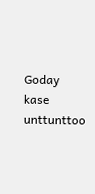Goday kase unttunttoo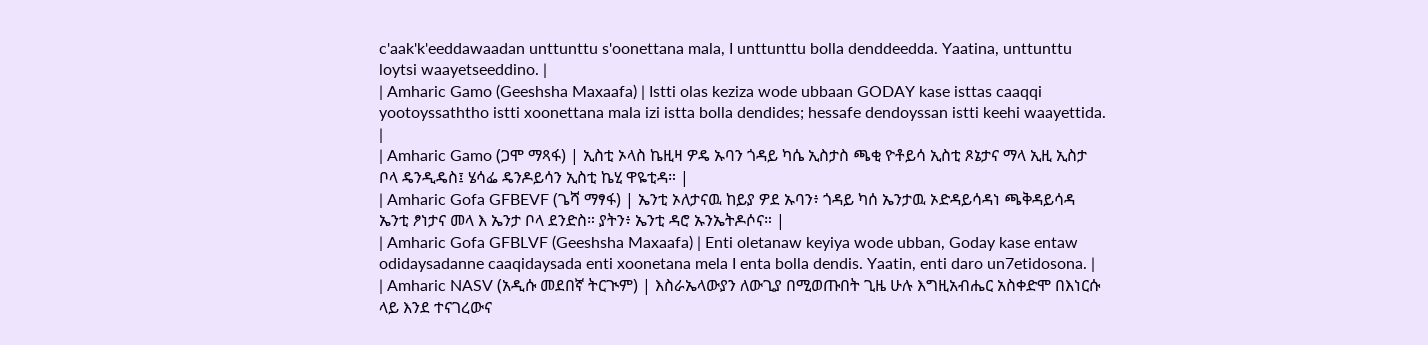c'aak'k'eeddawaadan unttunttu s'oonettana mala, I unttunttu bolla denddeedda. Yaatina, unttunttu loytsi waayetseeddino. |
| Amharic Gamo (Geeshsha Maxaafa) | Istti olas keziza wode ubbaan GODAY kase isttas caaqqi yootoyssaththo istti xoonettana mala izi istta bolla dendides; hessafe dendoyssan istti keehi waayettida. |
| Amharic Gamo (ጋሞ ማጻፋ) | ኢስቲ ኦላስ ኬዚዛ ዎዴ ኡባን ጎዳይ ካሴ ኢስታስ ጫቂ ዮቶይሳ ኢስቲ ጾኔታና ማላ ኢዚ ኢስታ ቦላ ዴንዲዴስ፤ ሄሳፌ ዴንዶይሳን ኢስቲ ኬሂ ዋዬቲዳ። |
| Amharic Gofa GFBEVF (ጌሻ ማፃፋ) | ኤንቲ ኦለታናዉ ከይያ ዎደ ኡባን፥ ጎዳይ ካሰ ኤንታዉ ኦድዳይሳዳነ ጫቅዳይሳዳ ኤንቲ ፆነታና መላ እ ኤንታ ቦላ ደንድስ። ያትን፥ ኤንቲ ዳሮ ኡንኤትዶሶና። |
| Amharic Gofa GFBLVF (Geeshsha Maxaafa) | Enti oletanaw keyiya wode ubban, Goday kase entaw odidaysadanne caaqidaysada enti xoonetana mela I enta bolla dendis. Yaatin, enti daro un7etidosona. |
| Amharic NASV (አዲሱ መደበኛ ትርጒም) | እስራኤላውያን ለውጊያ በሚወጡበት ጊዜ ሁሉ እግዚአብሔር አስቀድሞ በእነርሱ ላይ እንደ ተናገረውና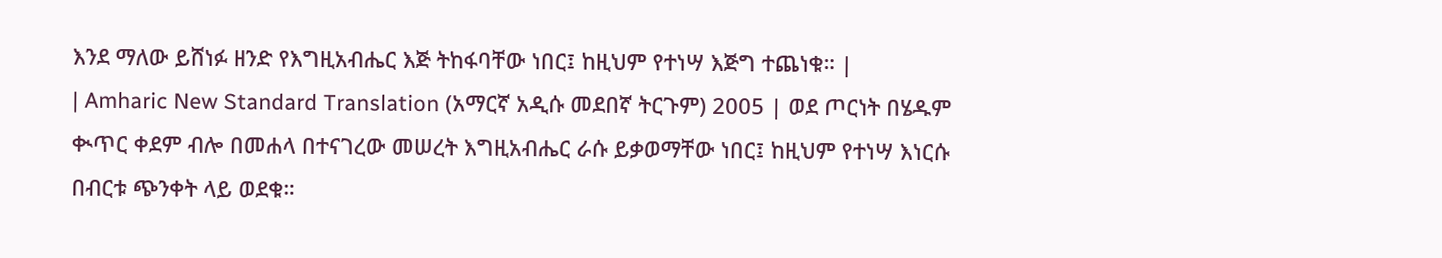እንደ ማለው ይሸነፉ ዘንድ የእግዚአብሔር እጅ ትከፋባቸው ነበር፤ ከዚህም የተነሣ እጅግ ተጨነቁ። |
| Amharic New Standard Translation (አማርኛ አዲሱ መደበኛ ትርጉም) 2005 | ወደ ጦርነት በሄዱም ቊጥር ቀደም ብሎ በመሐላ በተናገረው መሠረት እግዚአብሔር ራሱ ይቃወማቸው ነበር፤ ከዚህም የተነሣ እነርሱ በብርቱ ጭንቀት ላይ ወደቁ።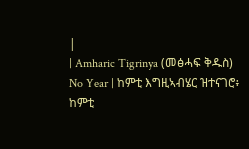|
| Amharic Tigrinya (መፅሓፍ ቅዱስ) No Year | ከምቲ እግዚኣብሄር ዝተናገሮ፥ ከምቲ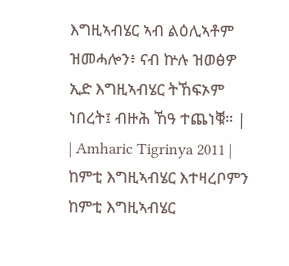እግዚኣብሄር ኣብ ልዕሊኣቶም ዝመሓሎን፥ ናብ ኵሉ ዝወፅዎ ኢድ እግዚኣብሄር ትኸፍኦም ነበረት፤ ብዙሕ ኸዓ ተጨነቑ። |
| Amharic Tigrinya 2011 | ከምቲ እግዚኣብሄር እተዛረቦምን ከምቲ እግዚኣብሄር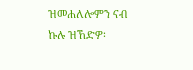ዝመሐለሎምን ናብ ኩሉ ዝኸድዎ፡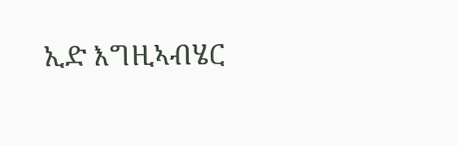ኢድ እግዚኣብሄር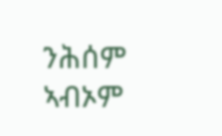ንሕሰም ኣብኦም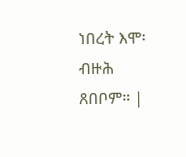ነበረት እሞ፡ ብዙሕ ጸበቦም። |